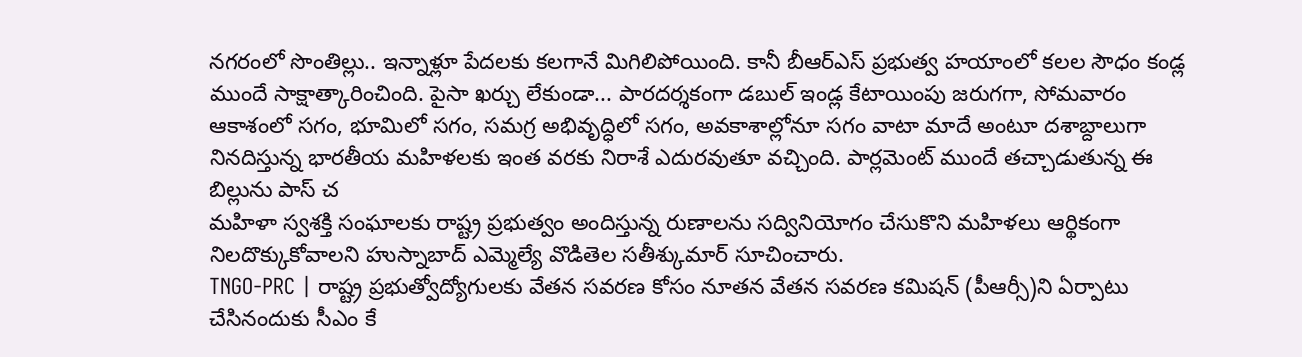నగరంలో సొంతిల్లు.. ఇన్నాళ్లూ పేదలకు కలగానే మిగిలిపోయింది. కానీ బీఆర్ఎస్ ప్రభుత్వ హయాంలో కలల సౌధం కండ్ల ముందే సాక్షాత్కారించింది. పైసా ఖర్చు లేకుండా... పారదర్శకంగా డబుల్ ఇండ్ల కేటాయింపు జరుగగా, సోమవారం
ఆకాశంలో సగం, భూమిలో సగం, సమగ్ర అభివృద్ధిలో సగం, అవకాశాల్లోనూ సగం వాటా మాదే అంటూ దశాబ్దాలుగా నినదిస్తున్న భారతీయ మహిళలకు ఇంత వరకు నిరాశే ఎదురవుతూ వచ్చింది. పార్లమెంట్ ముందే తచ్చాడుతున్న ఈ బిల్లును పాస్ చ
మహిళా స్వశక్తి సంఘాలకు రాష్ట్ర ప్రభుత్వం అందిస్తున్న రుణాలను సద్వినియోగం చేసుకొని మహిళలు ఆర్థికంగా నిలదొక్కుకోవాలని హుస్నాబాద్ ఎమ్మెల్యే వొడితెల సతీశ్కుమార్ సూచించారు.
TNGO-PRC | రాష్ట్ర ప్రభుత్వోద్యోగులకు వేతన సవరణ కోసం నూతన వేతన సవరణ కమిషన్ (పీఆర్సీ)ని ఏర్పాటు చేసినందుకు సీఎం కే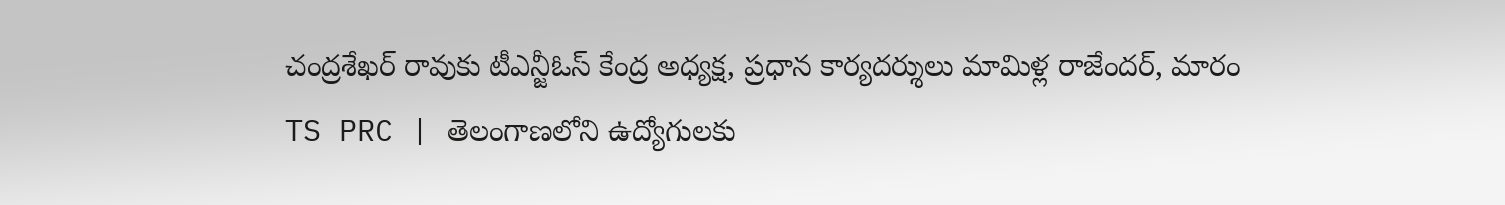చంద్రశేఖర్ రావుకు టీఎన్జీఓస్ కేంద్ర అధ్యక్ష, ప్రధాన కార్యదర్శులు మామిళ్ల రాజేందర్, మారం
TS PRC | తెలంగాణలోని ఉద్యోగులకు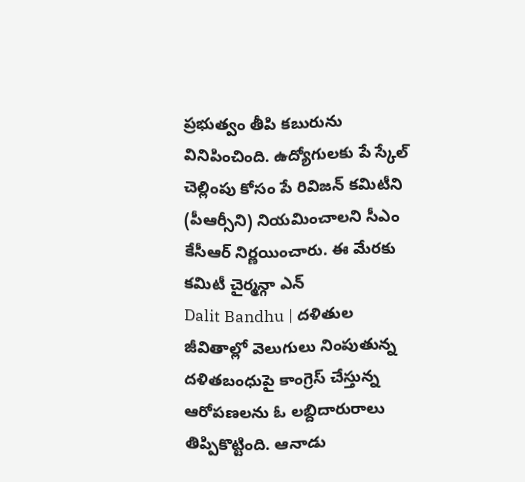ప్రభుత్వం తీపి కబురును వినిపించింది. ఉద్యోగులకు పే స్కేల్ చెల్లింపు కోసం పే రివిజన్ కమిటీని (పీఆర్సీని) నియమించాలని సీఎం కేసీఆర్ నిర్ణయించారు. ఈ మేరకు కమిటీ చైర్మన్గా ఎన్
Dalit Bandhu | దళితుల జీవితాల్లో వెలుగులు నింపుతున్న దళితబంధుపై కాంగ్రెస్ చేస్తున్న ఆరోపణలను ఓ లబ్దిదారురాలు తిప్పికొట్టింది. ఆనాడు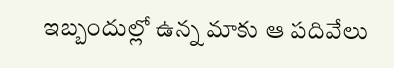ఇబ్బందుల్లో ఉన్న మాకు ఆ పదివేలు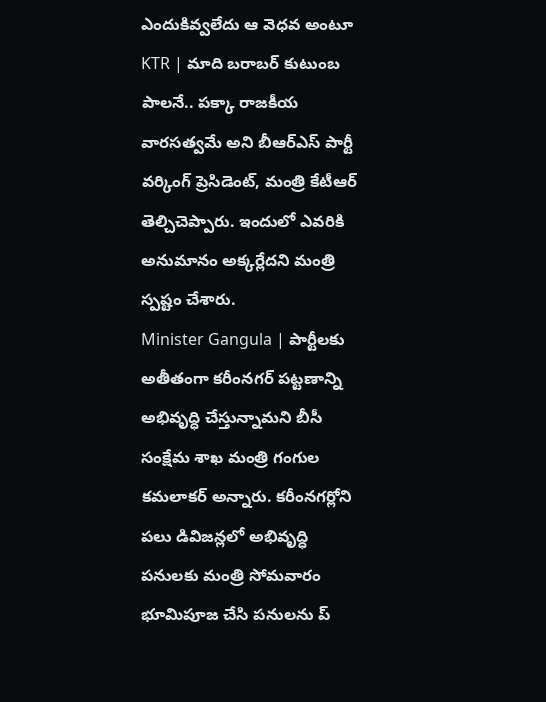ఎందుకివ్వలేదు ఆ వెధవ అంటూ
KTR | మాది బరాబర్ కుటుంబ పాలనే.. పక్కా రాజకీయ వారసత్వమే అని బీఆర్ఎస్ పార్టీ వర్కింగ్ ప్రెసిడెంట్, మంత్రి కేటీఆర్ తెల్చిచెప్పారు. ఇందులో ఎవరికి అనుమానం అక్కర్లేదని మంత్రి స్పష్టం చేశారు.
Minister Gangula | పార్టీలకు అతీతంగా కరీంనగర్ పట్టణాన్ని అభివృద్ధి చేస్తున్నామని బీసీ సంక్షేమ శాఖ మంత్రి గంగుల కమలాకర్ అన్నారు. కరీంనగర్లోని పలు డివిజన్లలో అభివృద్ధి పనులకు మంత్రి సోమవారం భూమిపూజ చేసి పనులను ప్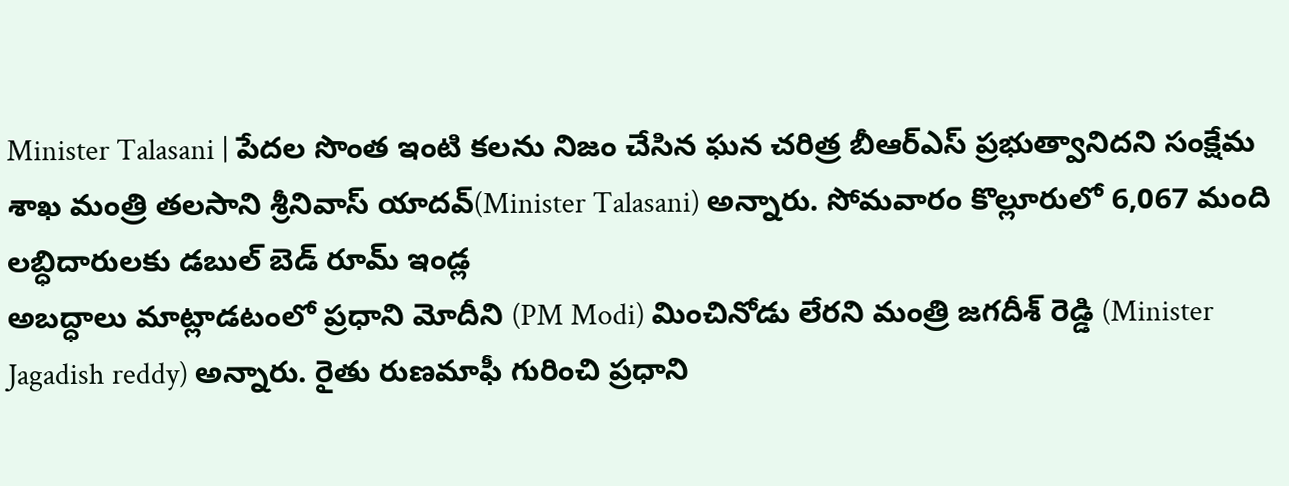Minister Talasani | పేదల సొంత ఇంటి కలను నిజం చేసిన ఘన చరిత్ర బీఆర్ఎస్ ప్రభుత్వానిదని సంక్షేమ శాఖ మంత్రి తలసాని శ్రీనివాస్ యాదవ్(Minister Talasani) అన్నారు. సోమవారం కొల్లూరులో 6,067 మంది లబ్ధిదారులకు డబుల్ బెడ్ రూమ్ ఇండ్ల
అబద్ధాలు మాట్లాడటంలో ప్రధాని మోదీని (PM Modi) మించినోడు లేరని మంత్రి జగదీశ్ రెడ్డి (Minister Jagadish reddy) అన్నారు. రైతు రుణమాఫీ గురించి ప్రధాని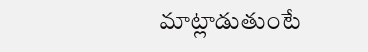మాట్లాడుతుంటే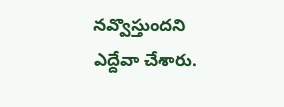నవ్వొస్తుందని ఎద్దేవా చేశారు.